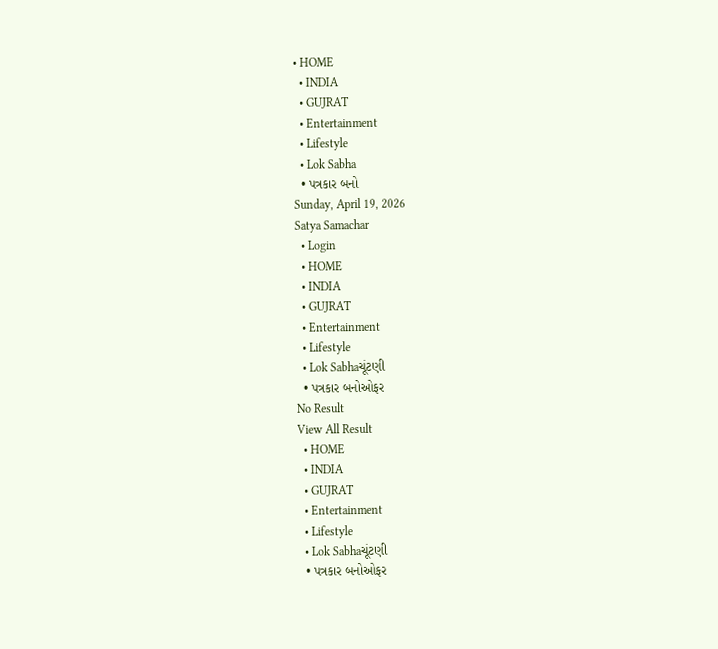• HOME
  • INDIA
  • GUJRAT
  • Entertainment
  • Lifestyle
  • Lok Sabha
  • પત્રકાર બનો
Sunday, April 19, 2026
Satya Samachar
  • Login
  • HOME
  • INDIA
  • GUJRAT
  • Entertainment
  • Lifestyle
  • Lok Sabhaચૂંટણી
  • પત્રકાર બનોઓફર
No Result
View All Result
  • HOME
  • INDIA
  • GUJRAT
  • Entertainment
  • Lifestyle
  • Lok Sabhaચૂંટણી
  • પત્રકાર બનોઓફર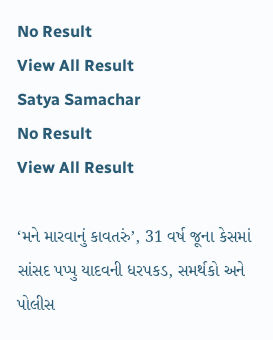No Result
View All Result
Satya Samachar
No Result
View All Result

‘મને મારવાનું કાવતરું’, 31 વર્ષ જૂના કેસમાં સાંસદ પપ્પુ યાદવની ધરપકડ, સમર્થકો અને પોલીસ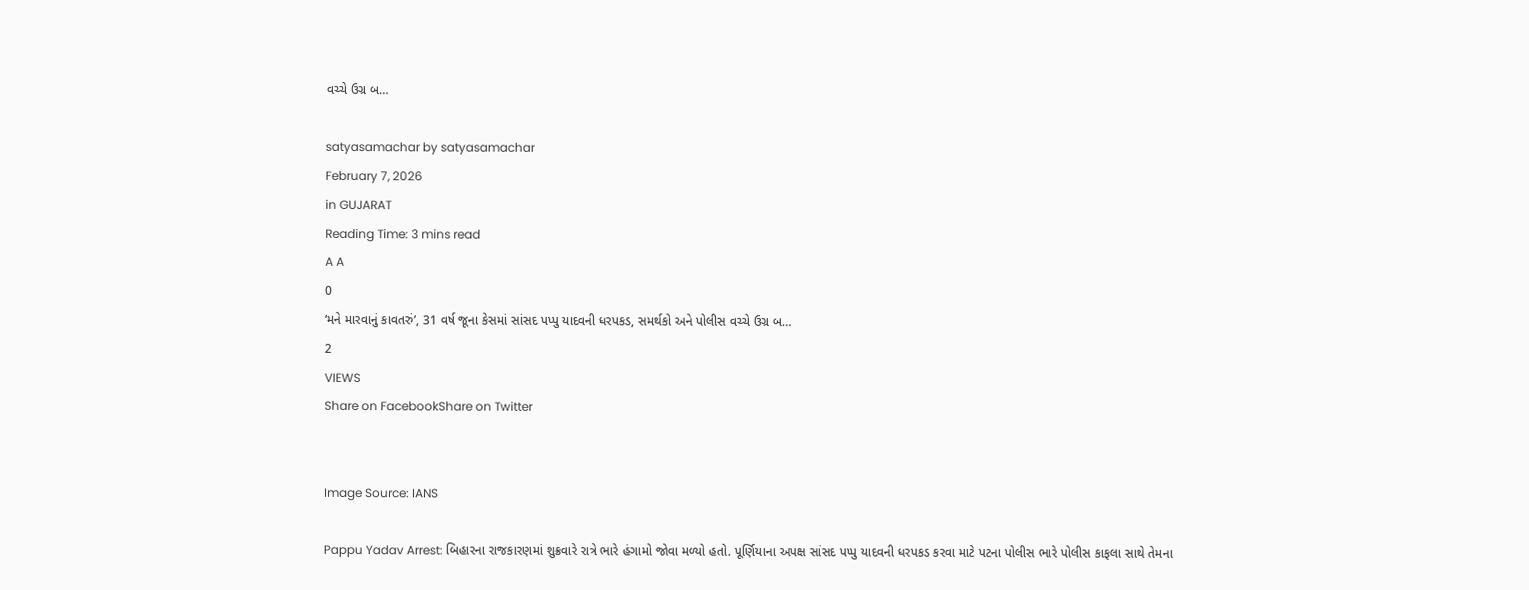વચ્ચે ઉગ્ર બ…

satyasamachar by satyasamachar
February 7, 2026
in GUJARAT
Reading Time: 3 mins read
A A
0
‘મને મારવાનું કાવતરું’, 31 વર્ષ જૂના કેસમાં સાંસદ પપ્પુ યાદવની ધરપકડ, સમર્થકો અને પોલીસ વચ્ચે ઉગ્ર બ…
2
VIEWS
Share on FacebookShare on Twitter


Image Source: IANS

Pappu Yadav Arrest: બિહારના રાજકારણમાં શુક્રવારે રાત્રે ભારે હંગામો જોવા મળ્યો હતો. પૂર્ણિયાના અપક્ષ સાંસદ પપ્પુ યાદવની ધરપકડ કરવા માટે પટના પોલીસ ભારે પોલીસ કાફલા સાથે તેમના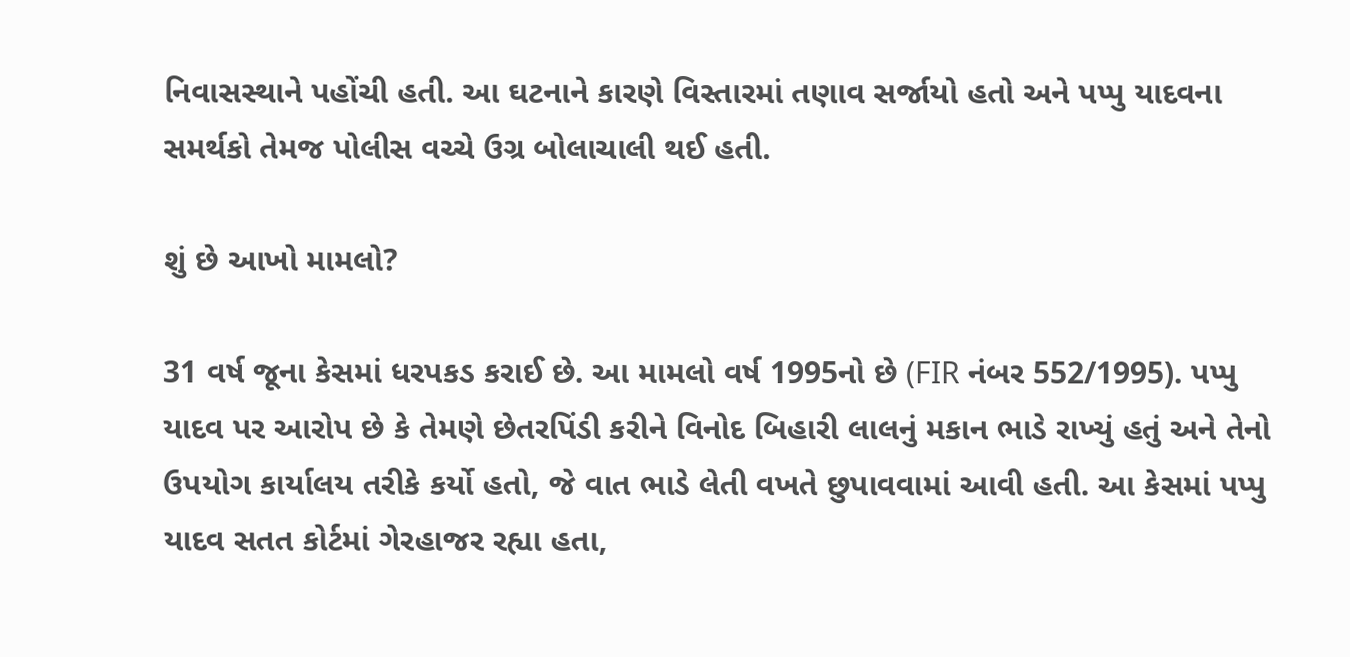નિવાસસ્થાને પહોંચી હતી. આ ઘટનાને કારણે વિસ્તારમાં તણાવ સર્જાયો હતો અને પપ્પુ યાદવના સમર્થકો તેમજ પોલીસ વચ્ચે ઉગ્ર બોલાચાલી થઈ હતી.

શું છે આખો મામલો?

31 વર્ષ જૂના કેસમાં ધરપકડ કરાઈ છે. આ મામલો વર્ષ 1995નો છે (FIR નંબર 552/1995). પપ્પુ યાદવ પર આરોપ છે કે તેમણે છેતરપિંડી કરીને વિનોદ બિહારી લાલનું મકાન ભાડે રાખ્યું હતું અને તેનો ઉપયોગ કાર્યાલય તરીકે કર્યો હતો, જે વાત ભાડે લેતી વખતે છુપાવવામાં આવી હતી. આ કેસમાં પપ્પુ યાદવ સતત કોર્ટમાં ગેરહાજર રહ્યા હતા,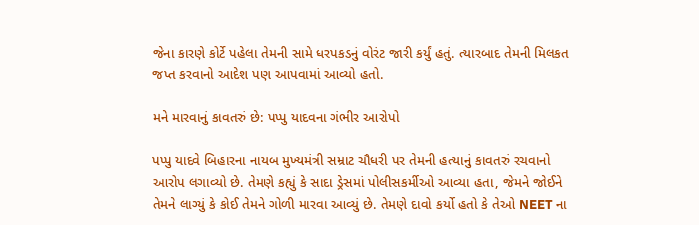જેના કારણે કોર્ટે પહેલા તેમની સામે ધરપકડનું વોરંટ જારી કર્યું હતું. ત્યારબાદ તેમની મિલકત જપ્ત કરવાનો આદેશ પણ આપવામાં આવ્યો હતો.

મને મારવાનું કાવતરું છે: પપ્પુ યાદવના ગંભીર આરોપો

પપ્પુ યાદવે બિહારના નાયબ મુખ્યમંત્રી સમ્રાટ ચૌધરી પર તેમની હત્યાનું કાવતરું રચવાનો આરોપ લગાવ્યો છે. તેમણે કહ્યું કે સાદા ડ્રેસમાં પોલીસકર્મીઓ આવ્યા હતા, જેમને જોઈને તેમને લાગ્યું કે કોઈ તેમને ગોળી મારવા આવ્યું છે. તેમણે દાવો કર્યો હતો કે તેઓ NEET ના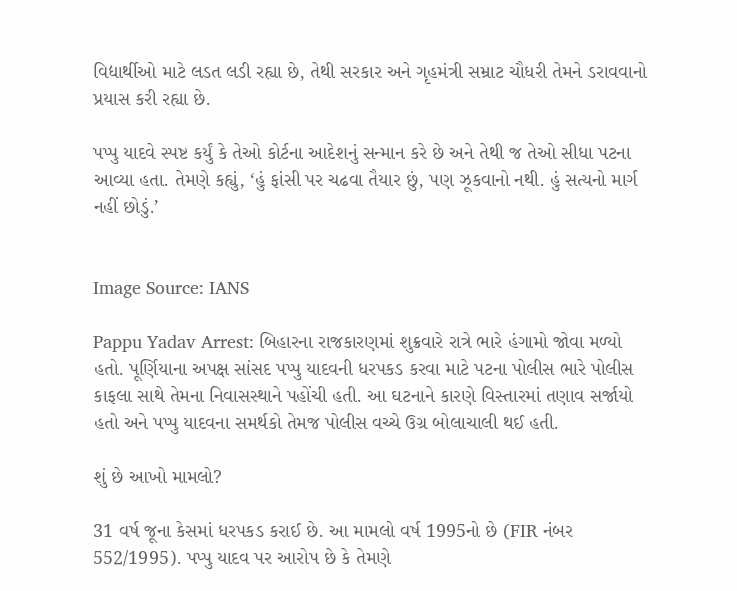વિદ્યાર્થીઓ માટે લડત લડી રહ્યા છે, તેથી સરકાર અને ગૃહમંત્રી સમ્રાટ ચૌધરી તેમને ડરાવવાનો પ્રયાસ કરી રહ્યા છે.

પપ્પુ યાદવે સ્પષ્ટ કર્યું કે તેઓ કોર્ટના આદેશનું સન્માન કરે છે અને તેથી જ તેઓ સીધા પટના આવ્યા હતા. તેમણે કહ્યું, ‘હું ફાંસી પર ચઢવા તૈયાર છું, પણ ઝૂકવાનો નથી. હું સત્યનો માર્ગ નહીં છોડું.’


Image Source: IANS

Pappu Yadav Arrest: બિહારના રાજકારણમાં શુક્રવારે રાત્રે ભારે હંગામો જોવા મળ્યો હતો. પૂર્ણિયાના અપક્ષ સાંસદ પપ્પુ યાદવની ધરપકડ કરવા માટે પટના પોલીસ ભારે પોલીસ કાફલા સાથે તેમના નિવાસસ્થાને પહોંચી હતી. આ ઘટનાને કારણે વિસ્તારમાં તણાવ સર્જાયો હતો અને પપ્પુ યાદવના સમર્થકો તેમજ પોલીસ વચ્ચે ઉગ્ર બોલાચાલી થઈ હતી.

શું છે આખો મામલો?

31 વર્ષ જૂના કેસમાં ધરપકડ કરાઈ છે. આ મામલો વર્ષ 1995નો છે (FIR નંબર 552/1995). પપ્પુ યાદવ પર આરોપ છે કે તેમણે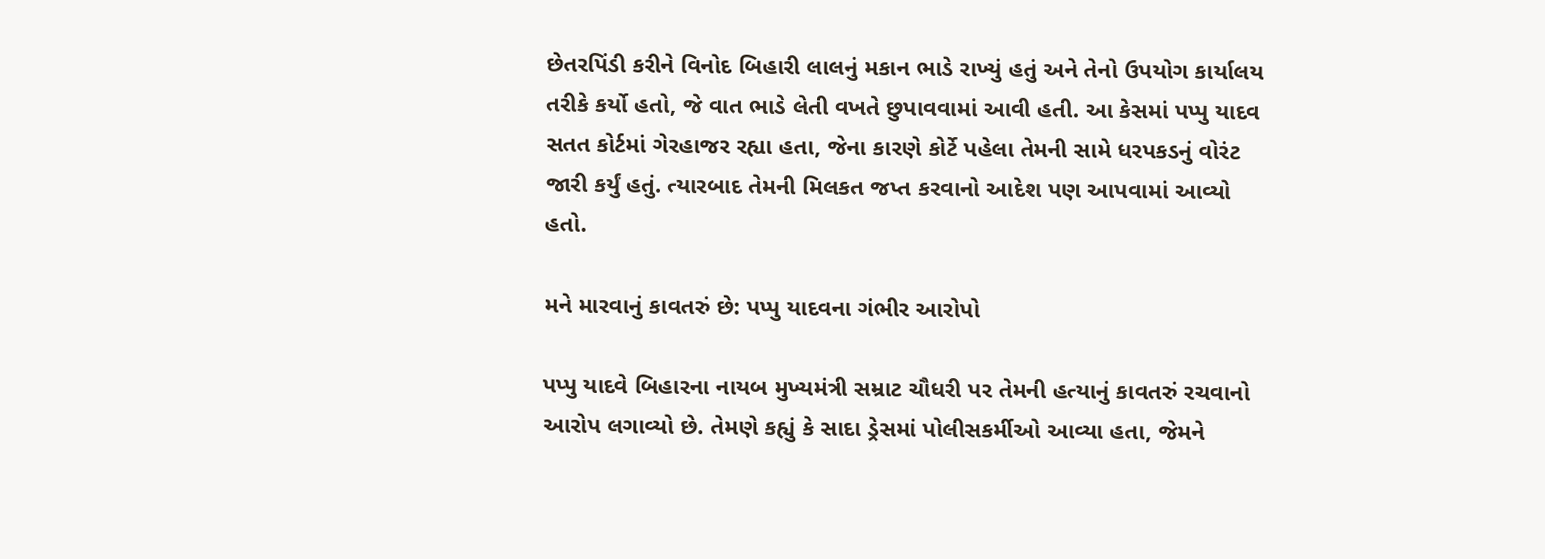છેતરપિંડી કરીને વિનોદ બિહારી લાલનું મકાન ભાડે રાખ્યું હતું અને તેનો ઉપયોગ કાર્યાલય તરીકે કર્યો હતો, જે વાત ભાડે લેતી વખતે છુપાવવામાં આવી હતી. આ કેસમાં પપ્પુ યાદવ સતત કોર્ટમાં ગેરહાજર રહ્યા હતા, જેના કારણે કોર્ટે પહેલા તેમની સામે ધરપકડનું વોરંટ જારી કર્યું હતું. ત્યારબાદ તેમની મિલકત જપ્ત કરવાનો આદેશ પણ આપવામાં આવ્યો હતો.

મને મારવાનું કાવતરું છે: પપ્પુ યાદવના ગંભીર આરોપો

પપ્પુ યાદવે બિહારના નાયબ મુખ્યમંત્રી સમ્રાટ ચૌધરી પર તેમની હત્યાનું કાવતરું રચવાનો આરોપ લગાવ્યો છે. તેમણે કહ્યું કે સાદા ડ્રેસમાં પોલીસકર્મીઓ આવ્યા હતા, જેમને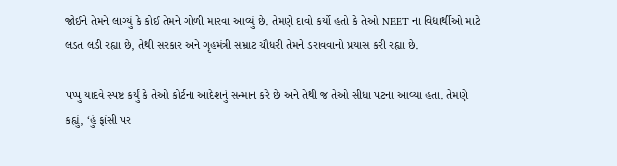જોઈને તેમને લાગ્યું કે કોઈ તેમને ગોળી મારવા આવ્યું છે. તેમણે દાવો કર્યો હતો કે તેઓ NEET ના વિદ્યાર્થીઓ માટે લડત લડી રહ્યા છે, તેથી સરકાર અને ગૃહમંત્રી સમ્રાટ ચૌધરી તેમને ડરાવવાનો પ્રયાસ કરી રહ્યા છે.

પપ્પુ યાદવે સ્પષ્ટ કર્યું કે તેઓ કોર્ટના આદેશનું સન્માન કરે છે અને તેથી જ તેઓ સીધા પટના આવ્યા હતા. તેમણે કહ્યું, ‘હું ફાંસી પર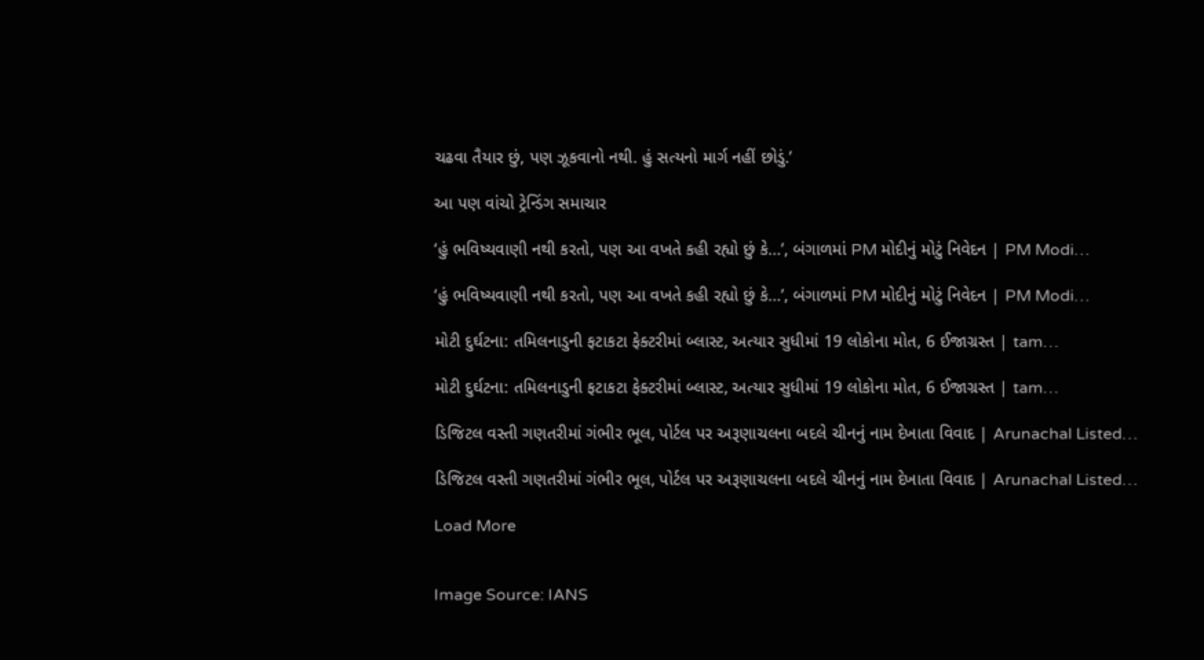ચઢવા તૈયાર છું, પણ ઝૂકવાનો નથી. હું સત્યનો માર્ગ નહીં છોડું.’

આ પણ વાંચો ટ્રેન્ડિંગ સમાચાર

‘હું ભવિષ્યવાણી નથી કરતો, પણ આ વખતે કહી રહ્યો છું કે…’, બંગાળમાં PM મોદીનું મોટું નિવેદન | PM Modi…

‘હું ભવિષ્યવાણી નથી કરતો, પણ આ વખતે કહી રહ્યો છું કે…’, બંગાળમાં PM મોદીનું મોટું નિવેદન | PM Modi…

મોટી દુર્ઘટના: તમિલનાડુની ફટાકટા ફેક્ટરીમાં બ્લાસ્ટ, અત્યાર સુધીમાં 19 લોકોના મોત, 6 ઈજાગ્રસ્ત | tam…

મોટી દુર્ઘટના: તમિલનાડુની ફટાકટા ફેક્ટરીમાં બ્લાસ્ટ, અત્યાર સુધીમાં 19 લોકોના મોત, 6 ઈજાગ્રસ્ત | tam…

ડિજિટલ વસ્તી ગણતરીમાં ગંભીર ભૂલ, પોર્ટલ પર અરૂણાચલના બદલે ચીનનું નામ દેખાતા વિવાદ | Arunachal Listed…

ડિજિટલ વસ્તી ગણતરીમાં ગંભીર ભૂલ, પોર્ટલ પર અરૂણાચલના બદલે ચીનનું નામ દેખાતા વિવાદ | Arunachal Listed…

Load More


Image Source: IANS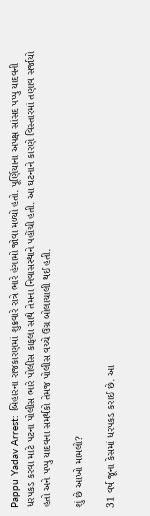Pappu Yadav Arrest: બિહારના રાજકારણમાં શુક્રવારે રાત્રે ભારે હંગામો જોવા મળ્યો હતો. પૂર્ણિયાના અપક્ષ સાંસદ પપ્પુ યાદવની ધરપકડ કરવા માટે પટના પોલીસ ભારે પોલીસ કાફલા સાથે તેમના નિવાસસ્થાને પહોંચી હતી. આ ઘટનાને કારણે વિસ્તારમાં તણાવ સર્જાયો હતો અને પપ્પુ યાદવના સમર્થકો તેમજ પોલીસ વચ્ચે ઉગ્ર બોલાચાલી થઈ હતી.

શું છે આખો મામલો?

31 વર્ષ જૂના કેસમાં ધરપકડ કરાઈ છે. આ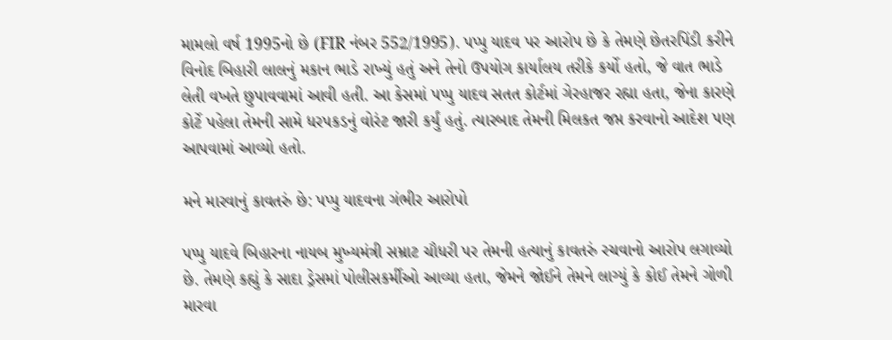મામલો વર્ષ 1995નો છે (FIR નંબર 552/1995). પપ્પુ યાદવ પર આરોપ છે કે તેમણે છેતરપિંડી કરીને વિનોદ બિહારી લાલનું મકાન ભાડે રાખ્યું હતું અને તેનો ઉપયોગ કાર્યાલય તરીકે કર્યો હતો, જે વાત ભાડે લેતી વખતે છુપાવવામાં આવી હતી. આ કેસમાં પપ્પુ યાદવ સતત કોર્ટમાં ગેરહાજર રહ્યા હતા, જેના કારણે કોર્ટે પહેલા તેમની સામે ધરપકડનું વોરંટ જારી કર્યું હતું. ત્યારબાદ તેમની મિલકત જપ્ત કરવાનો આદેશ પણ આપવામાં આવ્યો હતો.

મને મારવાનું કાવતરું છે: પપ્પુ યાદવના ગંભીર આરોપો

પપ્પુ યાદવે બિહારના નાયબ મુખ્યમંત્રી સમ્રાટ ચૌધરી પર તેમની હત્યાનું કાવતરું રચવાનો આરોપ લગાવ્યો છે. તેમણે કહ્યું કે સાદા ડ્રેસમાં પોલીસકર્મીઓ આવ્યા હતા, જેમને જોઈને તેમને લાગ્યું કે કોઈ તેમને ગોળી મારવા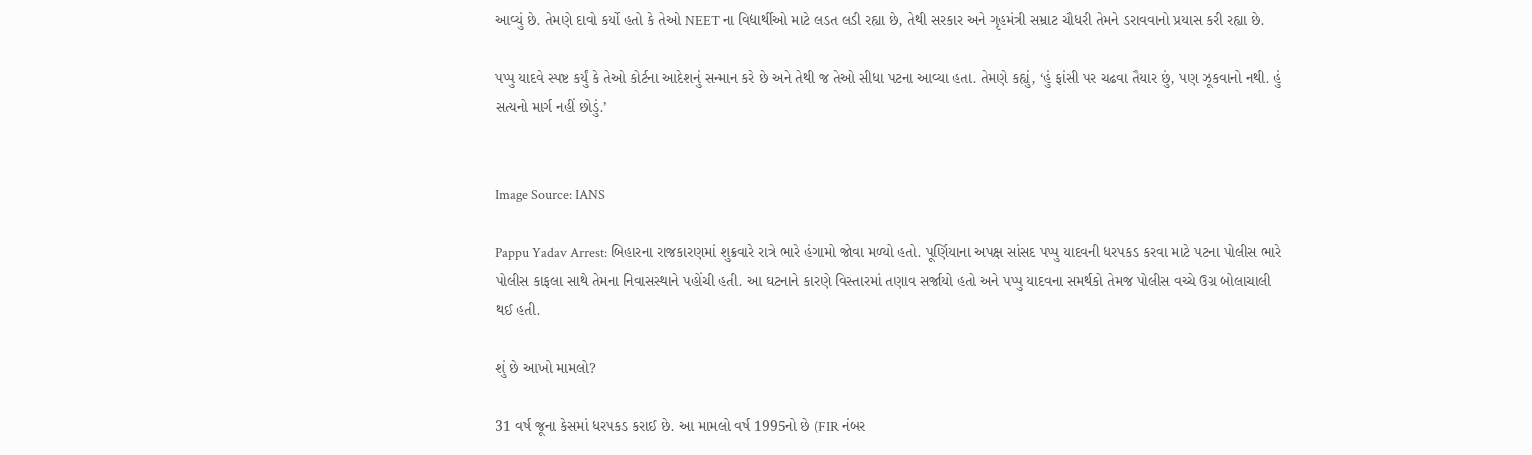આવ્યું છે. તેમણે દાવો કર્યો હતો કે તેઓ NEET ના વિદ્યાર્થીઓ માટે લડત લડી રહ્યા છે, તેથી સરકાર અને ગૃહમંત્રી સમ્રાટ ચૌધરી તેમને ડરાવવાનો પ્રયાસ કરી રહ્યા છે.

પપ્પુ યાદવે સ્પષ્ટ કર્યું કે તેઓ કોર્ટના આદેશનું સન્માન કરે છે અને તેથી જ તેઓ સીધા પટના આવ્યા હતા. તેમણે કહ્યું, ‘હું ફાંસી પર ચઢવા તૈયાર છું, પણ ઝૂકવાનો નથી. હું સત્યનો માર્ગ નહીં છોડું.’


Image Source: IANS

Pappu Yadav Arrest: બિહારના રાજકારણમાં શુક્રવારે રાત્રે ભારે હંગામો જોવા મળ્યો હતો. પૂર્ણિયાના અપક્ષ સાંસદ પપ્પુ યાદવની ધરપકડ કરવા માટે પટના પોલીસ ભારે પોલીસ કાફલા સાથે તેમના નિવાસસ્થાને પહોંચી હતી. આ ઘટનાને કારણે વિસ્તારમાં તણાવ સર્જાયો હતો અને પપ્પુ યાદવના સમર્થકો તેમજ પોલીસ વચ્ચે ઉગ્ર બોલાચાલી થઈ હતી.

શું છે આખો મામલો?

31 વર્ષ જૂના કેસમાં ધરપકડ કરાઈ છે. આ મામલો વર્ષ 1995નો છે (FIR નંબર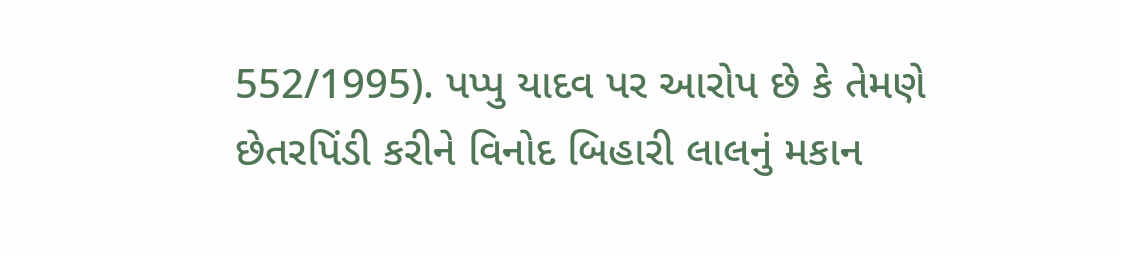552/1995). પપ્પુ યાદવ પર આરોપ છે કે તેમણે છેતરપિંડી કરીને વિનોદ બિહારી લાલનું મકાન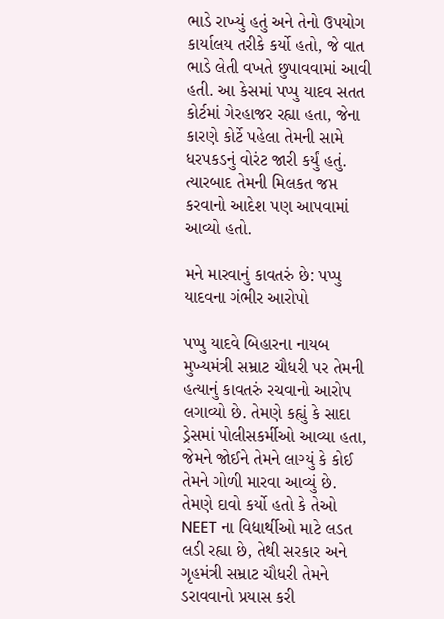ભાડે રાખ્યું હતું અને તેનો ઉપયોગ કાર્યાલય તરીકે કર્યો હતો, જે વાત ભાડે લેતી વખતે છુપાવવામાં આવી હતી. આ કેસમાં પપ્પુ યાદવ સતત કોર્ટમાં ગેરહાજર રહ્યા હતા, જેના કારણે કોર્ટે પહેલા તેમની સામે ધરપકડનું વોરંટ જારી કર્યું હતું. ત્યારબાદ તેમની મિલકત જપ્ત કરવાનો આદેશ પણ આપવામાં આવ્યો હતો.

મને મારવાનું કાવતરું છે: પપ્પુ યાદવના ગંભીર આરોપો

પપ્પુ યાદવે બિહારના નાયબ મુખ્યમંત્રી સમ્રાટ ચૌધરી પર તેમની હત્યાનું કાવતરું રચવાનો આરોપ લગાવ્યો છે. તેમણે કહ્યું કે સાદા ડ્રેસમાં પોલીસકર્મીઓ આવ્યા હતા, જેમને જોઈને તેમને લાગ્યું કે કોઈ તેમને ગોળી મારવા આવ્યું છે. તેમણે દાવો કર્યો હતો કે તેઓ NEET ના વિદ્યાર્થીઓ માટે લડત લડી રહ્યા છે, તેથી સરકાર અને ગૃહમંત્રી સમ્રાટ ચૌધરી તેમને ડરાવવાનો પ્રયાસ કરી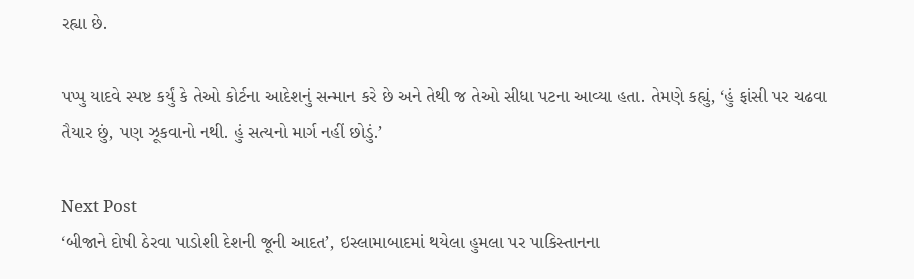રહ્યા છે.

પપ્પુ યાદવે સ્પષ્ટ કર્યું કે તેઓ કોર્ટના આદેશનું સન્માન કરે છે અને તેથી જ તેઓ સીધા પટના આવ્યા હતા. તેમણે કહ્યું, ‘હું ફાંસી પર ચઢવા તૈયાર છું, પણ ઝૂકવાનો નથી. હું સત્યનો માર્ગ નહીં છોડું.’

Next Post
‘બીજાને દોષી ઠેરવા પાડોશી દેશની જૂની આદત’, ઇસ્લામાબાદમાં થયેલા હુમલા પર પાકિસ્તાનના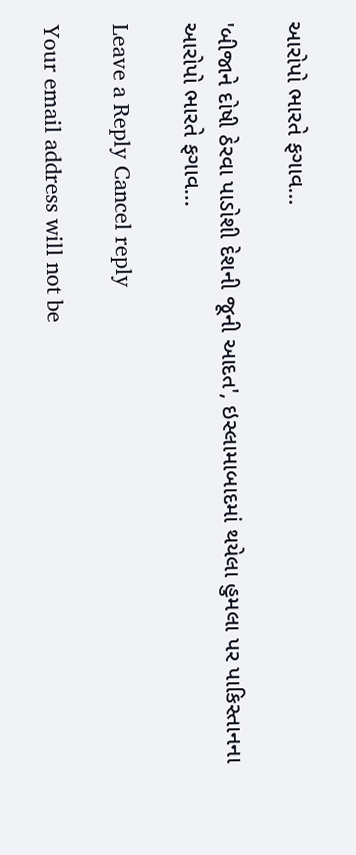આરોપો ભારતે ફગાવ…

'બીજાને દોષી ઠેરવા પાડોશી દેશની જૂની આદત', ઇસ્લામાબાદમાં થયેલા હુમલા પર પાકિસ્તાનના આરોપો ભારતે ફગાવ...

Leave a Reply Cancel reply

Your email address will not be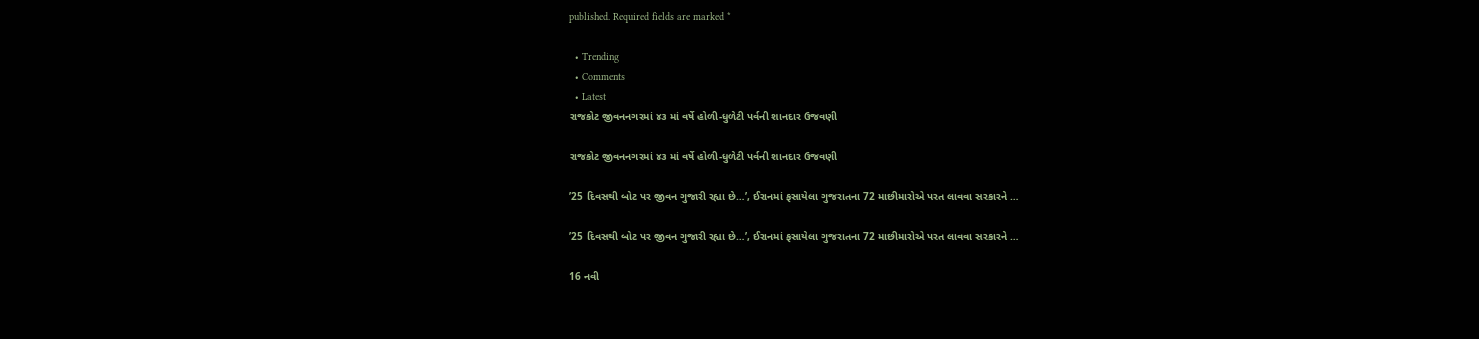published. Required fields are marked *

  • Trending
  • Comments
  • Latest
રાજકોટ જીવનનગરમાં ૪૩ માં વર્ષે હોળી-ધુળેટી પર્વની શાનદાર ઉજવણી

રાજકોટ જીવનનગરમાં ૪૩ માં વર્ષે હોળી-ધુળેટી પર્વની શાનદાર ઉજવણી

’25 દિવસથી બોટ પર જીવન ગુજારી રહ્યા છે…’, ઈરાનમાં ફસાયેલા ગુજરાતના 72 માછીમારોએ પરત લાવવા સરકારને …

’25 દિવસથી બોટ પર જીવન ગુજારી રહ્યા છે…’, ઈરાનમાં ફસાયેલા ગુજરાતના 72 માછીમારોએ પરત લાવવા સરકારને …

16 નવી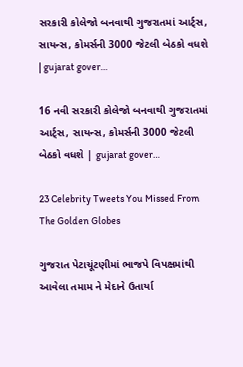સરકારી કોલેજો બનવાથી ગુજરાતમાં આર્ટ્સ, સાયન્સ, કોમર્સની 3000 જેટલી બેઠકો વધશે | gujarat gover…

16 નવી સરકારી કોલેજો બનવાથી ગુજરાતમાં આર્ટ્સ, સાયન્સ, કોમર્સની 3000 જેટલી બેઠકો વધશે | gujarat gover…

23 Celebrity Tweets You Missed From The Golden Globes

ગુજરાત પેટાચૂંટણીમાં ભાજપે વિપક્ષમાંથી આવેલા તમામ ને મેદાને ઉતાર્યા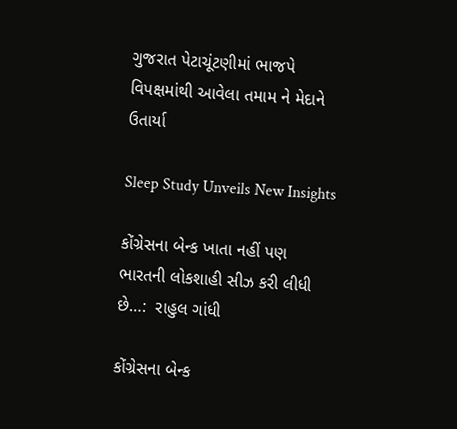ગુજરાત પેટાચૂંટણીમાં ભાજપે વિપક્ષમાંથી આવેલા તમામ ને મેદાને ઉતાર્યા

Sleep Study Unveils New Insights

કોંગ્રેસના બેન્ક ખાતા નહીં પણ ભારતની લોકશાહી સીઝ કરી લીધી છે…:  રાહુલ ગાંધી

કોંગ્રેસના બેન્ક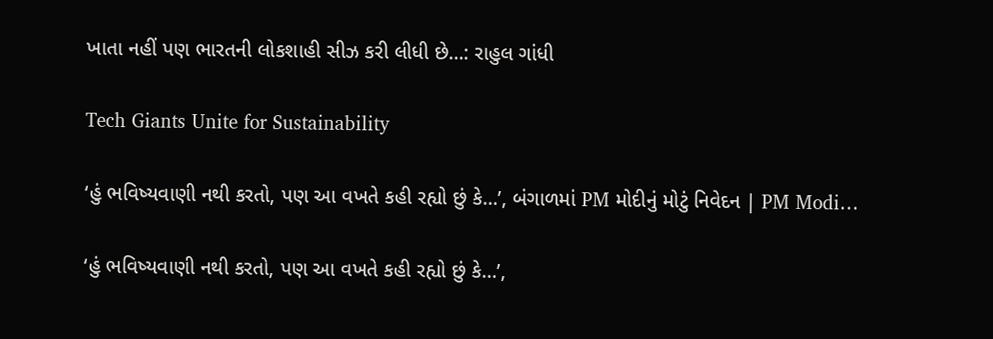ખાતા નહીં પણ ભારતની લોકશાહી સીઝ કરી લીધી છે…: રાહુલ ગાંધી

Tech Giants Unite for Sustainability

‘હું ભવિષ્યવાણી નથી કરતો, પણ આ વખતે કહી રહ્યો છું કે…’, બંગાળમાં PM મોદીનું મોટું નિવેદન | PM Modi…

‘હું ભવિષ્યવાણી નથી કરતો, પણ આ વખતે કહી રહ્યો છું કે…’,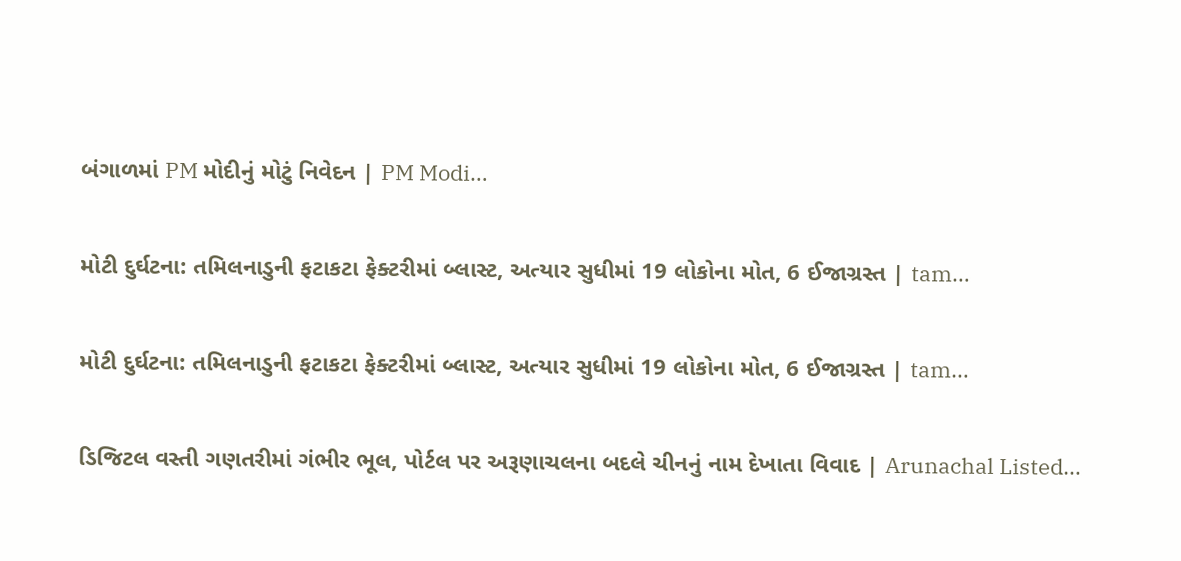બંગાળમાં PM મોદીનું મોટું નિવેદન | PM Modi…

મોટી દુર્ઘટના: તમિલનાડુની ફટાકટા ફેક્ટરીમાં બ્લાસ્ટ, અત્યાર સુધીમાં 19 લોકોના મોત, 6 ઈજાગ્રસ્ત | tam…

મોટી દુર્ઘટના: તમિલનાડુની ફટાકટા ફેક્ટરીમાં બ્લાસ્ટ, અત્યાર સુધીમાં 19 લોકોના મોત, 6 ઈજાગ્રસ્ત | tam…

ડિજિટલ વસ્તી ગણતરીમાં ગંભીર ભૂલ, પોર્ટલ પર અરૂણાચલના બદલે ચીનનું નામ દેખાતા વિવાદ | Arunachal Listed…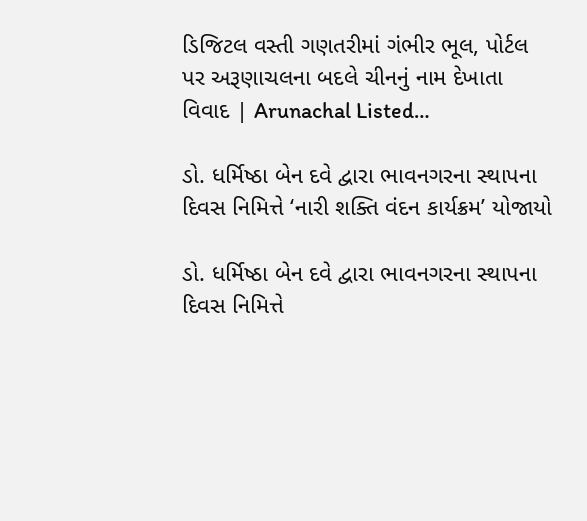ડિજિટલ વસ્તી ગણતરીમાં ગંભીર ભૂલ, પોર્ટલ પર અરૂણાચલના બદલે ચીનનું નામ દેખાતા વિવાદ | Arunachal Listed…

ડો. ધર્મિષ્ઠા બેન દવે દ્વારા ભાવનગરના સ્થાપના દિવસ નિમિત્તે ‘નારી શક્તિ વંદન કાર્યક્રમ’ યોજાયો

ડો. ધર્મિષ્ઠા બેન દવે દ્વારા ભાવનગરના સ્થાપના દિવસ નિમિત્તે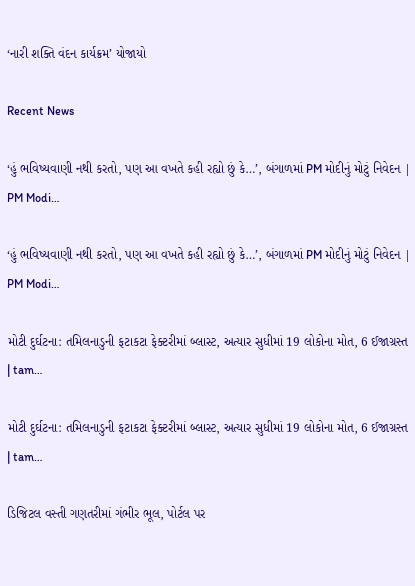‘નારી શક્તિ વંદન કાર્યક્રમ’ યોજાયો

Recent News

‘હું ભવિષ્યવાણી નથી કરતો, પણ આ વખતે કહી રહ્યો છું કે…’, બંગાળમાં PM મોદીનું મોટું નિવેદન | PM Modi…

‘હું ભવિષ્યવાણી નથી કરતો, પણ આ વખતે કહી રહ્યો છું કે…’, બંગાળમાં PM મોદીનું મોટું નિવેદન | PM Modi…

મોટી દુર્ઘટના: તમિલનાડુની ફટાકટા ફેક્ટરીમાં બ્લાસ્ટ, અત્યાર સુધીમાં 19 લોકોના મોત, 6 ઈજાગ્રસ્ત | tam…

મોટી દુર્ઘટના: તમિલનાડુની ફટાકટા ફેક્ટરીમાં બ્લાસ્ટ, અત્યાર સુધીમાં 19 લોકોના મોત, 6 ઈજાગ્રસ્ત | tam…

ડિજિટલ વસ્તી ગણતરીમાં ગંભીર ભૂલ, પોર્ટલ પર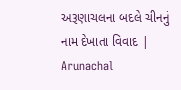અરૂણાચલના બદલે ચીનનું નામ દેખાતા વિવાદ | Arunachal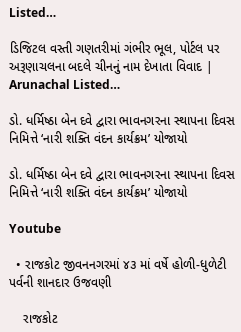Listed…

ડિજિટલ વસ્તી ગણતરીમાં ગંભીર ભૂલ, પોર્ટલ પર અરૂણાચલના બદલે ચીનનું નામ દેખાતા વિવાદ | Arunachal Listed…

ડો. ધર્મિષ્ઠા બેન દવે દ્વારા ભાવનગરના સ્થાપના દિવસ નિમિત્તે ‘નારી શક્તિ વંદન કાર્યક્રમ’ યોજાયો

ડો. ધર્મિષ્ઠા બેન દવે દ્વારા ભાવનગરના સ્થાપના દિવસ નિમિત્તે ‘નારી શક્તિ વંદન કાર્યક્રમ’ યોજાયો

Youtube

  • રાજકોટ જીવનનગરમાં ૪૩ માં વર્ષે હોળી-ધુળેટી પર્વની શાનદાર ઉજવણી

    રાજકોટ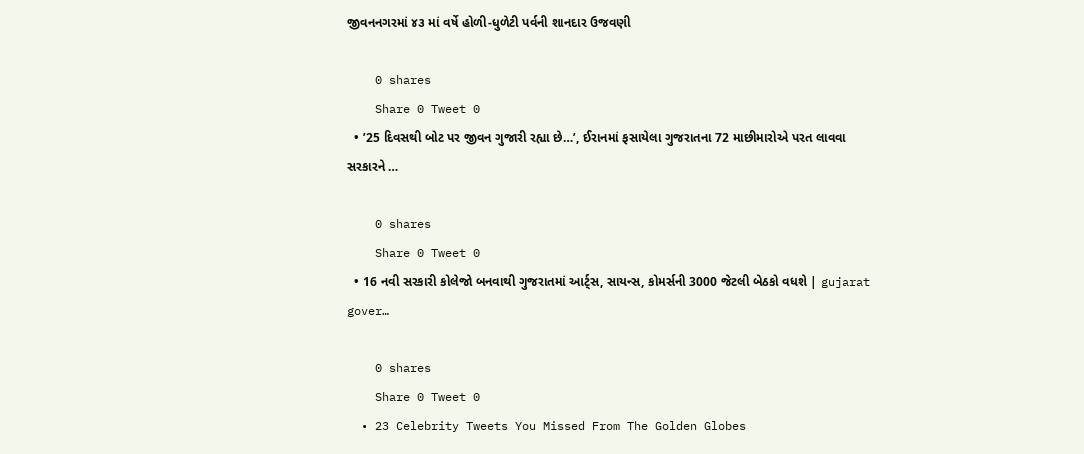જીવનનગરમાં ૪૩ માં વર્ષે હોળી-ધુળેટી પર્વની શાનદાર ઉજવણી

    0 shares
    Share 0 Tweet 0
  • ’25 દિવસથી બોટ પર જીવન ગુજારી રહ્યા છે…’, ઈરાનમાં ફસાયેલા ગુજરાતના 72 માછીમારોએ પરત લાવવા સરકારને …

    0 shares
    Share 0 Tweet 0
  • 16 નવી સરકારી કોલેજો બનવાથી ગુજરાતમાં આર્ટ્સ, સાયન્સ, કોમર્સની 3000 જેટલી બેઠકો વધશે | gujarat gover…

    0 shares
    Share 0 Tweet 0
  • 23 Celebrity Tweets You Missed From The Golden Globes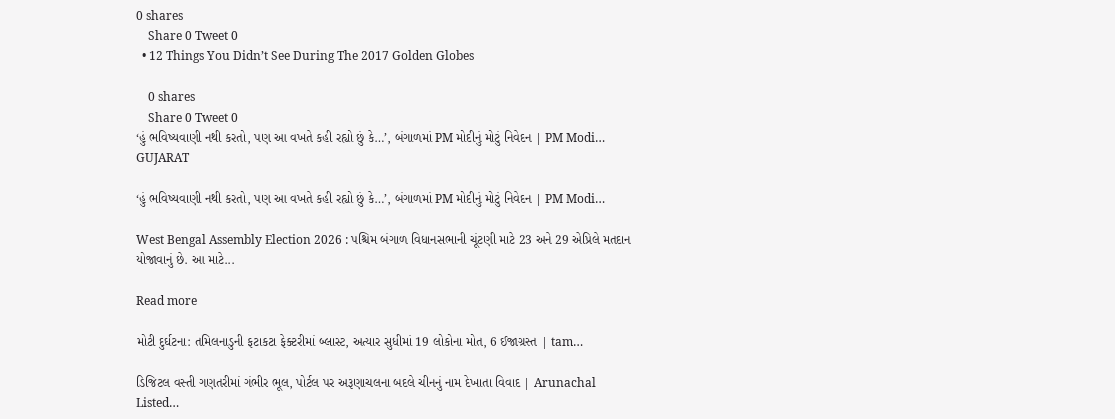0 shares
    Share 0 Tweet 0
  • 12 Things You Didn’t See During The 2017 Golden Globes

    0 shares
    Share 0 Tweet 0
‘હું ભવિષ્યવાણી નથી કરતો, પણ આ વખતે કહી રહ્યો છું કે…’, બંગાળમાં PM મોદીનું મોટું નિવેદન | PM Modi…
GUJARAT

‘હું ભવિષ્યવાણી નથી કરતો, પણ આ વખતે કહી રહ્યો છું કે…’, બંગાળમાં PM મોદીનું મોટું નિવેદન | PM Modi…

West Bengal Assembly Election 2026 : પશ્ચિમ બંગાળ વિધાનસભાની ચૂંટણી માટે 23 અને 29 એપ્રિલે મતદાન યોજાવાનું છે. આ માટે...

Read more

મોટી દુર્ઘટના: તમિલનાડુની ફટાકટા ફેક્ટરીમાં બ્લાસ્ટ, અત્યાર સુધીમાં 19 લોકોના મોત, 6 ઈજાગ્રસ્ત | tam…

ડિજિટલ વસ્તી ગણતરીમાં ગંભીર ભૂલ, પોર્ટલ પર અરૂણાચલના બદલે ચીનનું નામ દેખાતા વિવાદ | Arunachal Listed…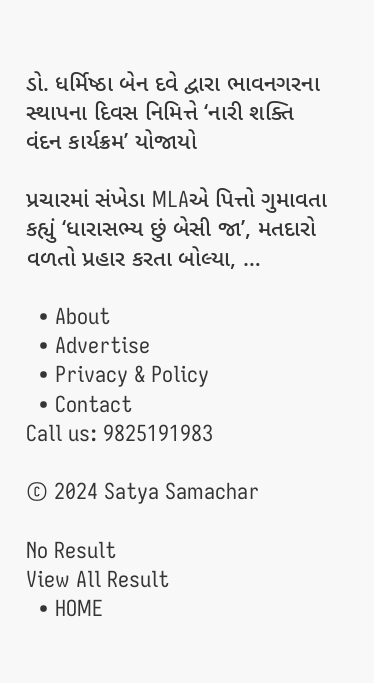ડો. ધર્મિષ્ઠા બેન દવે દ્વારા ભાવનગરના સ્થાપના દિવસ નિમિત્તે ‘નારી શક્તિ વંદન કાર્યક્રમ’ યોજાયો

પ્રચારમાં સંખેડા MLAએ પિત્તો ગુમાવતા કહ્યું ‘ધારાસભ્ય છું બેસી જા’, મતદારો વળતો પ્રહાર કરતા બોલ્યા, …

  • About
  • Advertise
  • Privacy & Policy
  • Contact
Call us: 9825191983

© 2024 Satya Samachar

No Result
View All Result
  • HOME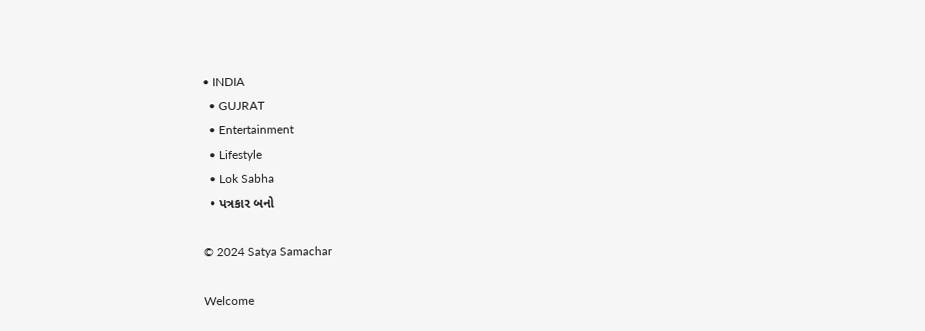• INDIA
  • GUJRAT
  • Entertainment
  • Lifestyle
  • Lok Sabha
  • પત્રકાર બનો

© 2024 Satya Samachar

Welcome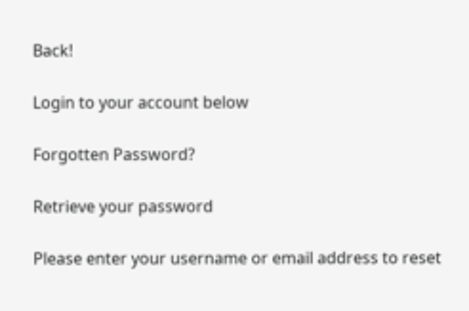Back!

Login to your account below

Forgotten Password?

Retrieve your password

Please enter your username or email address to reset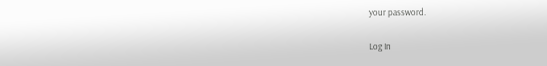your password.

Log In